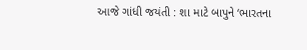આજે ગાંધી જયંતી : શા માટે બાપુને ‘ભારતના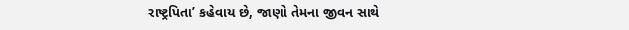રાષ્ટ્રપિતા’ કહેવાય છે, જાણો તેમના જીવન સાથે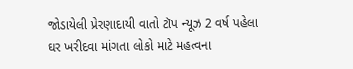જોડાયેલી પ્રેરણાદાયી વાતો ટૉપ ન્યૂઝ 2 વર્ષ પહેલા
ઘર ખરીદવા માંગતા લોકો માટે મહત્વના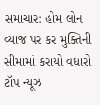સમાચાર: હોમ લોન વ્યાજ પર કર મુક્તિની સીમામાં કરાયો વધારો ટૉપ ન્યૂઝ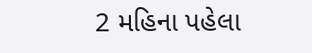2 મહિના પહેલા